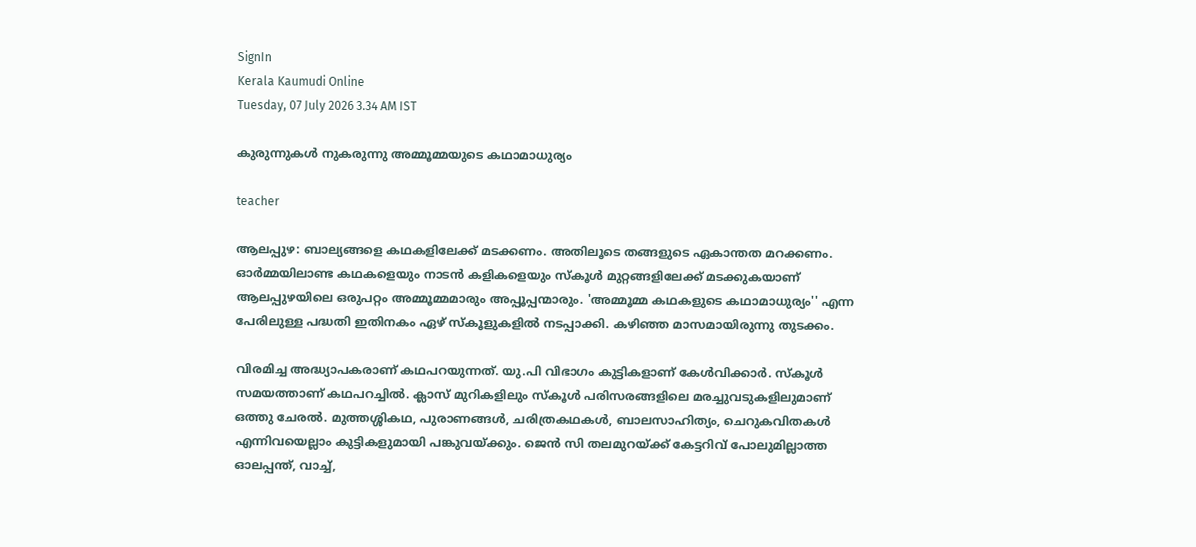SignIn
Kerala Kaumudi Online
Tuesday, 07 July 2026 3.34 AM IST

കുരുന്നുകൾ നുകരുന്നു അമ്മൂമ്മയുടെ കഥാമാധുര്യം

teacher

ആലപ്പുഴ: ബാല്യങ്ങളെ കഥകളിലേക്ക് മടക്കണം. അതിലൂടെ തങ്ങളുടെ ഏകാന്തത മറക്കണം. ഓർമ്മയിലാണ്ട കഥകളെയും നാടൻ കളികളെയും സ്‌കൂൾ മുറ്റങ്ങളിലേക്ക് മടക്കുകയാണ് ആലപ്പുഴയിലെ ഒരുപറ്റം അമ്മൂമ്മമാരും അപ്പൂപ്പന്മാരും. 'അമ്മൂമ്മ കഥകളുടെ കഥാമാധുര്യം'' എന്ന പേരിലുള്ള പദ്ധതി ഇതിനകം ഏഴ് സ്‌കൂളുകളിൽ നടപ്പാക്കി. കഴിഞ്ഞ മാസമായിരുന്നു തുടക്കം.

വിരമിച്ച അദ്ധ്യാപകരാണ് കഥപറയുന്നത്. യു.പി വിഭാഗം കുട്ടികളാണ് കേൾവിക്കാർ. സ്‌കൂൾ സമയത്താണ് കഥപറച്ചിൽ. ക്ലാസ് മുറികളിലും സ്‌കൂൾ പരിസരങ്ങളിലെ മരച്ചുവടുകളിലുമാണ് ഒത്തു ചേരൽ. മുത്തശ്ശികഥ, പുരാണങ്ങൾ, ചരിത്രകഥകൾ, ബാലസാഹിത്യം, ചെറുകവിതകൾ എന്നിവയെല്ലാം കുട്ടികളുമായി പങ്കുവയ്‌ക്കും. ജെൻ സി തലമുറയ്ക്ക് കേട്ടറിവ് പോലുമില്ലാത്ത ഓലപ്പന്ത്, വാച്ച്,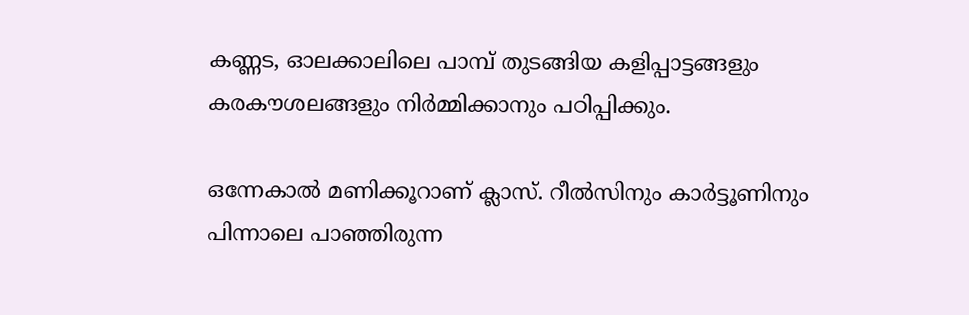കണ്ണട, ഓലക്കാലിലെ പാമ്പ് തുടങ്ങിയ കളിപ്പാട്ടങ്ങളും കരകൗശലങ്ങളും നിർമ്മിക്കാനും പഠിപ്പിക്കും.

ഒന്നേകാൽ മണിക്കൂറാണ് ക്ലാസ്. റീൽസിനും കാർട്ടൂണിനും പിന്നാലെ പാഞ്ഞിരുന്ന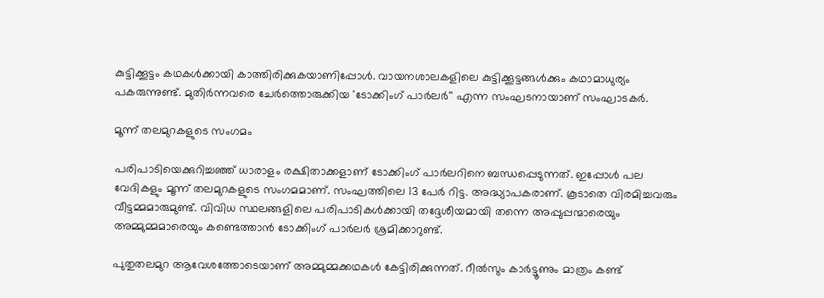കുട്ടിക്കൂട്ടം കഥകൾക്കായി കാത്തിരിക്കുകയാണിപ്പോൾ. വായനശാലകളിലെ കുട്ടിക്കൂട്ടങ്ങൾക്കും കഥാമാധുര്യം പകരുന്നുണ്ട്. മുതിർന്നവരെ ചേർത്തൊരുക്കിയ 'ടോക്കിംഗ് പാർലർ'' എന്ന സംഘടനായാണ് സംഘാടകർ.

മൂന്ന് തലമുറകളുടെ സംഗമം

പരിപാടിയെക്കുറിച്ചഞ്ഞ് ധാരാളം രക്ഷിതാക്കളാണ് ടോക്കിംഗ് പാർലറിനെ ബന്ധപ്പെടുന്നത്. ഇപ്പോൾ പല വേദികളും മൂന്ന് തലമുറകളുടെ സംഗമമാണ്. സംഘത്തിലെ 13 പേർ റിട്ട. അദ്ധ്യാപകരാണ്. കൂടാതെ വിരമിച്ചവരും വീട്ടമ്മമാരുമുണ്ട്. വിവിധ സ്ഥലങ്ങളിലെ പരിപാടികൾക്കായി തദ്ദേശീയമായി തന്നെ അപ്പുപ്പന്മാരെയും അമ്മുമ്മമാരെയും കണ്ടെത്താൻ ടോക്കിംഗ് പാർലർ ശ്രമിക്കാറുണ്ട്.

പുതുതലമുറ ആവേശത്തോടെയാണ് അമ്മുമ്മക്കഥകൾ കേട്ടിരിക്കുന്നത്. റീൽസും കാർട്ടൂണും മാത്രം കണ്ട്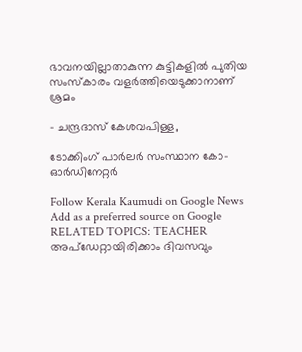ഭാവനയില്ലാതാകുന്ന കുട്ടികളിൽ പുതിയ സംസ്‌കാരം വളർത്തിയെടുക്കാനാണ് ശ്രമം

- ചന്ദ്രദാസ് കേശവപിള്ള,

ടോക്കിംഗ് പാർലർ സംസ്ഥാന കോ-ഓർഡിനേറ്റർ

Follow Kerala Kaumudi on Google News Add as a preferred source on Google
RELATED TOPICS: TEACHER
അപ്ഡേറ്റായിരിക്കാം ദിവസവും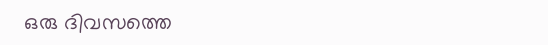ഒരു ദിവസത്തെ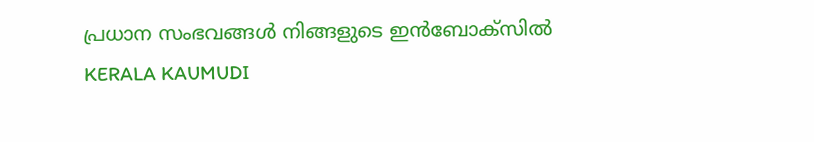പ്രധാന സംഭവങ്ങൾ നിങ്ങളുടെ ഇൻബോക്സിൽ
KERALA KAUMUDI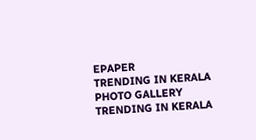EPAPER
TRENDING IN KERALA
PHOTO GALLERY
TRENDING IN KERALA